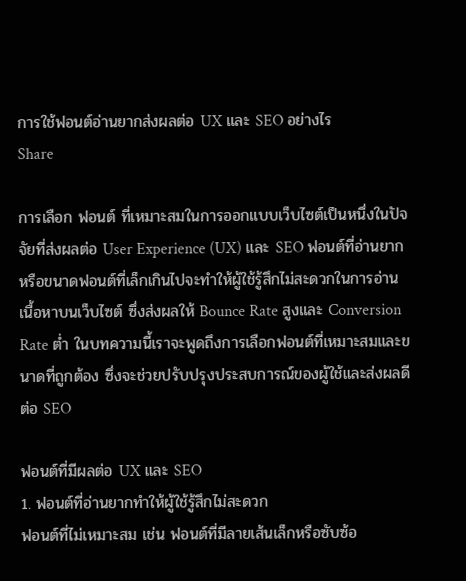การใช้ฟอนต์อ่านยากส่งผลต่อ UX และ SEO อย่างไร
Share

การเลือก ฟอนต์ ที่เหมาะสมในการออกแบบเว็บไซต์เป็นหนึ่งในปัจจัยที่ส่งผลต่อ User Experience (UX) และ SEO ฟอนต์ที่อ่านยากหรือขนาดฟอนต์ที่เล็กเกินไปจะทำให้ผู้ใช้รู้สึกไม่สะดวกในการอ่านเนื้อหาบนเว็บไซต์ ซึ่งส่งผลให้ Bounce Rate สูงและ Conversion Rate ต่ำ ในบทความนี้เราจะพูดถึงการเลือกฟอนต์ที่เหมาะสมและขนาดที่ถูกต้อง ซึ่งจะช่วยปรับปรุงประสบการณ์ของผู้ใช้และส่งผลดีต่อ SEO

ฟอนต์ที่มีผลต่อ UX และ SEO
1. ฟอนต์ที่อ่านยากทำให้ผู้ใช้รู้สึกไม่สะดวก
ฟอนต์ที่ไม่เหมาะสม เช่น ฟอนต์ที่มีลายเส้นเล็กหรือซับซ้อ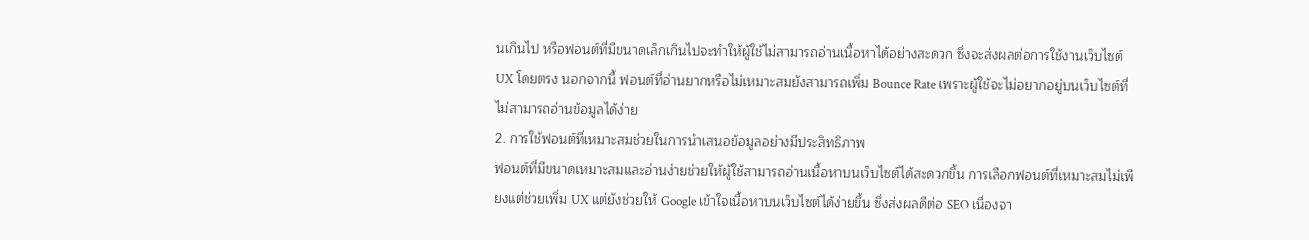นเกินไป หรือฟอนต์ที่มีขนาดเล็กเกินไปจะทำให้ผู้ใช้ไม่สามารถอ่านเนื้อหาได้อย่างสะดวก ซึ่งจะส่งผลต่อการใช้งานเว็บไซต์ UX โดยตรง นอกจากนี้ ฟอนต์ที่อ่านยากหรือไม่เหมาะสมยังสามารถเพิ่ม Bounce Rate เพราะผู้ใช้จะไม่อยากอยู่บนเว็บไซต์ที่ไม่สามารถอ่านข้อมูลได้ง่าย
2. การใช้ฟอนต์ที่เหมาะสมช่วยในการนำเสนอข้อมูลอย่างมีประสิทธิภาพ
ฟอนต์ที่มีขนาดเหมาะสมและอ่านง่ายช่วยให้ผู้ใช้สามารถอ่านเนื้อหาบนเว็บไซต์ได้สะดวกขึ้น การเลือกฟอนต์ที่เหมาะสมไม่เพียงแต่ช่วยเพิ่ม UX แต่ยังช่วยให้ Google เข้าใจเนื้อหาบนเว็บไซต์ได้ง่ายขึ้น ซึ่งส่งผลดีต่อ SEO เนื่องจา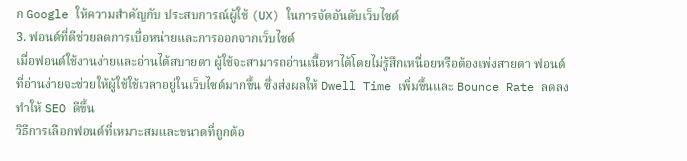ก Google ให้ความสำคัญกับ ประสบการณ์ผู้ใช้ (UX) ในการจัดอันดับเว็บไซต์
3. ฟอนต์ที่ดีช่วยลดการเบื่อหน่ายและการออกจากเว็บไซต์
เมื่อฟอนต์ใช้งานง่ายและอ่านได้สบายตา ผู้ใช้จะสามารถอ่านเนื้อหาได้โดยไม่รู้สึกเหนื่อยหรือต้องเพ่งสายตา ฟอนต์ที่อ่านง่ายจะช่วยให้ผู้ใช้ใช้เวลาอยู่ในเว็บไซต์มากขึ้น ซึ่งส่งผลให้ Dwell Time เพิ่มขึ้นและ Bounce Rate ลดลง ทำให้ SEO ดีขึ้น
วิธีการเลือกฟอนต์ที่เหมาะสมและขนาดที่ถูกต้อ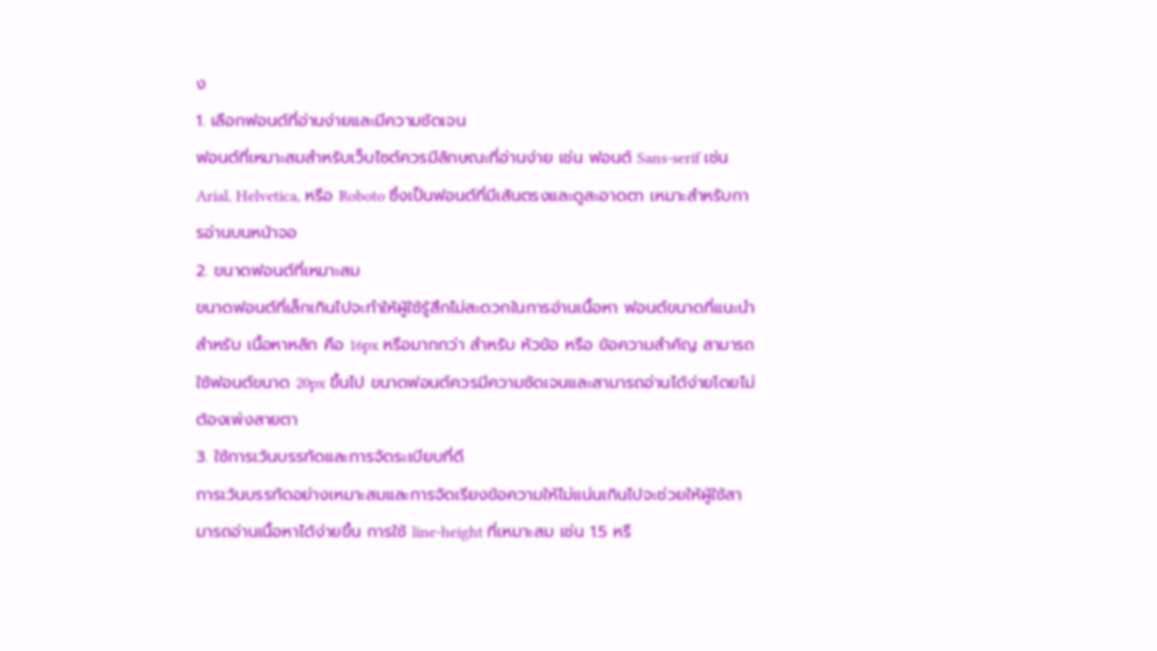ง
1. เลือกฟอนต์ที่อ่านง่ายและมีความชัดเจน
ฟอนต์ที่เหมาะสมสำหรับเว็บไซต์ควรมีลักษณะที่อ่านง่าย เช่น ฟอนต์ Sans-serif เช่น Arial, Helvetica, หรือ Roboto ซึ่งเป็นฟอนต์ที่มีเส้นตรงและดูสะอาดตา เหมาะสำหรับการอ่านบนหน้าจอ
2. ขนาดฟอนต์ที่เหมาะสม
ขนาดฟอนต์ที่เล็กเกินไปจะทำให้ผู้ใช้รู้สึกไม่สะดวกในการอ่านเนื้อหา ฟอนต์ขนาดที่แนะนำสำหรับ เนื้อหาหลัก คือ 16px หรือมากกว่า สำหรับ หัวข้อ หรือ ข้อความสำคัญ สามารถใช้ฟอนต์ขนาด 20px ขึ้นไป ขนาดฟอนต์ควรมีความชัดเจนและสามารถอ่านได้ง่ายโดยไม่ต้องเพ่งสายตา
3. ใช้การเว้นบรรทัดและการจัดระเบียบที่ดี
การเว้นบรรทัดอย่างเหมาะสมและการจัดเรียงข้อความให้ไม่แน่นเกินไปจะช่วยให้ผู้ใช้สามารถอ่านเนื้อหาได้ง่ายขึ้น การใช้ line-height ที่เหมาะสม เช่น 1.5 หรื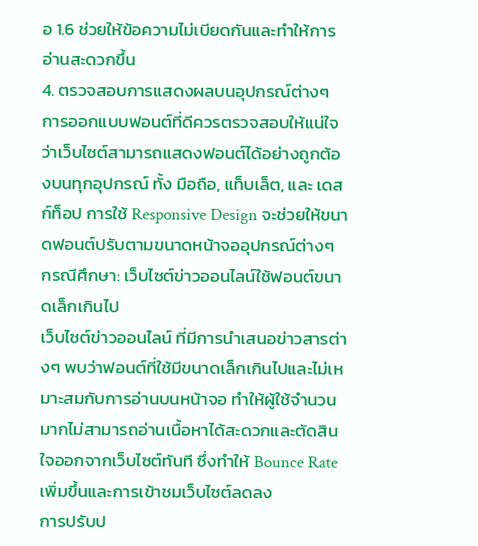อ 1.6 ช่วยให้ข้อความไม่เบียดกันและทำให้การอ่านสะดวกขึ้น
4. ตรวจสอบการแสดงผลบนอุปกรณ์ต่างๆ
การออกแบบฟอนต์ที่ดีควรตรวจสอบให้แน่ใจว่าเว็บไซต์สามารถแสดงฟอนต์ได้อย่างถูกต้องบนทุกอุปกรณ์ ทั้ง มือถือ, แท็บเล็ต, และ เดสก์ท็อป การใช้ Responsive Design จะช่วยให้ขนาดฟอนต์ปรับตามขนาดหน้าจออุปกรณ์ต่างๆ
กรณีศึกษา: เว็บไซต์ข่าวออนไลน์ใช้ฟอนต์ขนาดเล็กเกินไป
เว็บไซต์ข่าวออนไลน์ ที่มีการนำเสนอข่าวสารต่างๆ พบว่าฟอนต์ที่ใช้มีขนาดเล็กเกินไปและไม่เหมาะสมกับการอ่านบนหน้าจอ ทำให้ผู้ใช้จำนวนมากไม่สามารถอ่านเนื้อหาได้สะดวกและตัดสินใจออกจากเว็บไซต์ทันที ซึ่งทำให้ Bounce Rate เพิ่มขึ้นและการเข้าชมเว็บไซต์ลดลง
การปรับป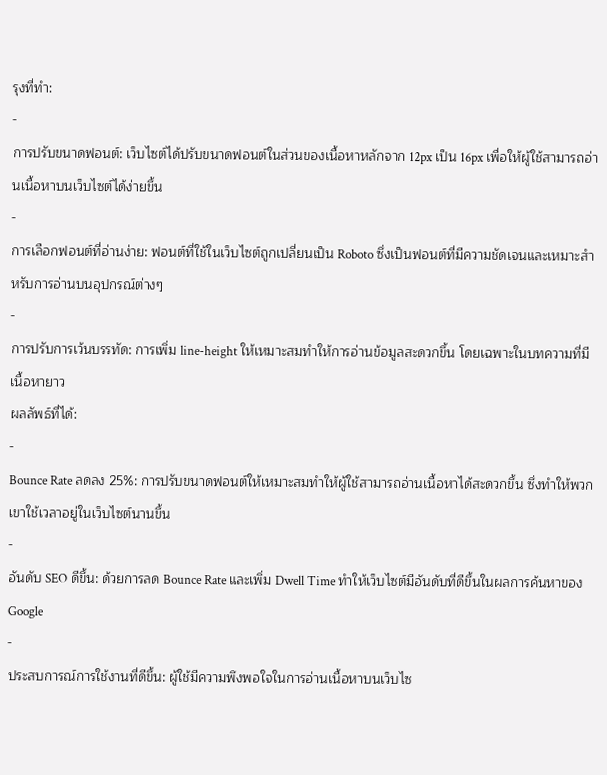รุงที่ทำ:
-
การปรับขนาดฟอนต์: เว็บไซต์ได้ปรับขนาดฟอนต์ในส่วนของเนื้อหาหลักจาก 12px เป็น 16px เพื่อให้ผู้ใช้สามารถอ่านเนื้อหาบนเว็บไซต์ได้ง่ายขึ้น
-
การเลือกฟอนต์ที่อ่านง่าย: ฟอนต์ที่ใช้ในเว็บไซต์ถูกเปลี่ยนเป็น Roboto ซึ่งเป็นฟอนต์ที่มีความชัดเจนและเหมาะสำหรับการอ่านบนอุปกรณ์ต่างๆ
-
การปรับการเว้นบรรทัด: การเพิ่ม line-height ให้เหมาะสมทำให้การอ่านข้อมูลสะดวกขึ้น โดยเฉพาะในบทความที่มีเนื้อหายาว
ผลลัพธ์ที่ได้:
-
Bounce Rate ลดลง 25%: การปรับขนาดฟอนต์ให้เหมาะสมทำให้ผู้ใช้สามารถอ่านเนื้อหาได้สะดวกขึ้น ซึ่งทำให้พวกเขาใช้เวลาอยู่ในเว็บไซต์นานขึ้น
-
อันดับ SEO ดีขึ้น: ด้วยการลด Bounce Rate และเพิ่ม Dwell Time ทำให้เว็บไซต์มีอันดับที่ดีขึ้นในผลการค้นหาของ Google
-
ประสบการณ์การใช้งานที่ดีขึ้น: ผู้ใช้มีความพึงพอใจในการอ่านเนื้อหาบนเว็บไซ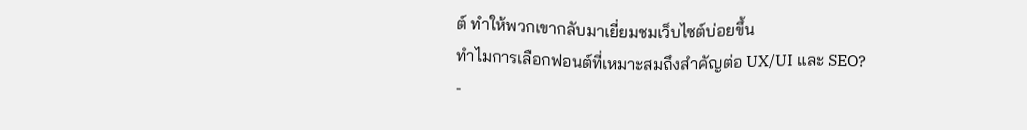ต์ ทำให้พวกเขากลับมาเยี่ยมชมเว็บไซต์บ่อยขึ้น
ทำไมการเลือกฟอนต์ที่เหมาะสมถึงสำคัญต่อ UX/UI และ SEO?
-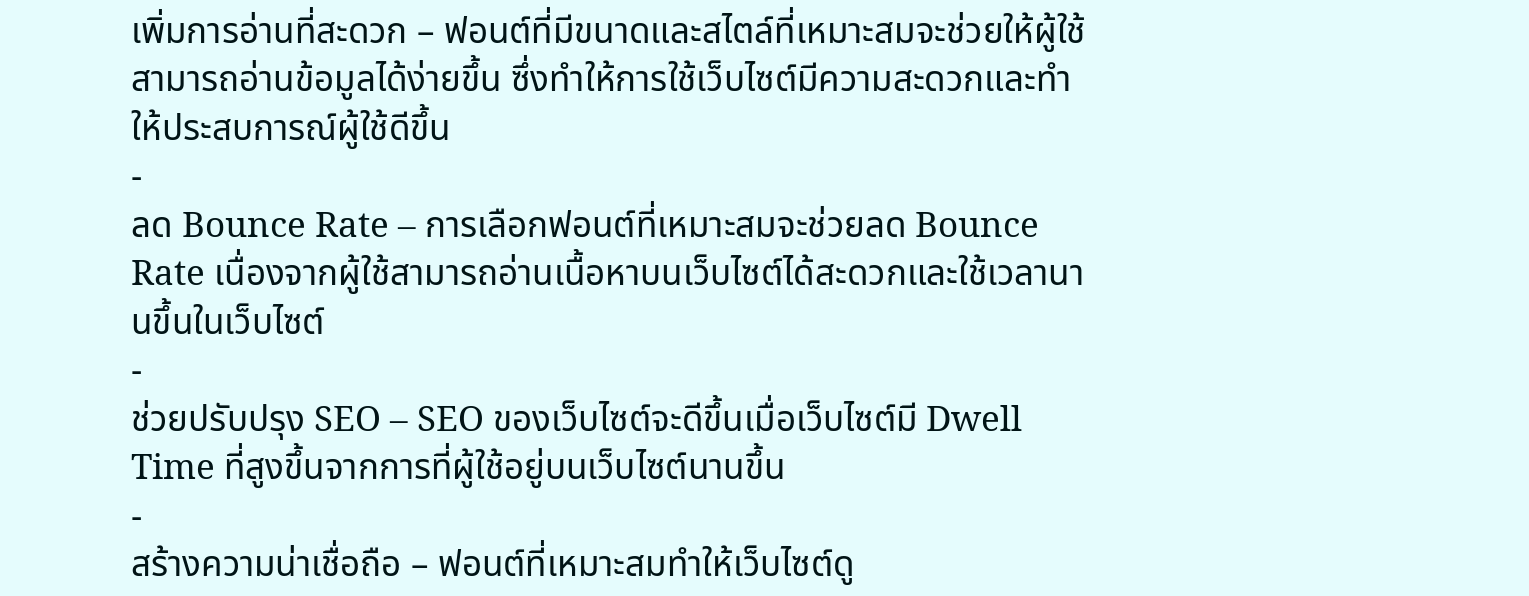เพิ่มการอ่านที่สะดวก – ฟอนต์ที่มีขนาดและสไตล์ที่เหมาะสมจะช่วยให้ผู้ใช้สามารถอ่านข้อมูลได้ง่ายขึ้น ซึ่งทำให้การใช้เว็บไซต์มีความสะดวกและทำให้ประสบการณ์ผู้ใช้ดีขึ้น
-
ลด Bounce Rate – การเลือกฟอนต์ที่เหมาะสมจะช่วยลด Bounce Rate เนื่องจากผู้ใช้สามารถอ่านเนื้อหาบนเว็บไซต์ได้สะดวกและใช้เวลานานขึ้นในเว็บไซต์
-
ช่วยปรับปรุง SEO – SEO ของเว็บไซต์จะดีขึ้นเมื่อเว็บไซต์มี Dwell Time ที่สูงขึ้นจากการที่ผู้ใช้อยู่บนเว็บไซต์นานขึ้น
-
สร้างความน่าเชื่อถือ – ฟอนต์ที่เหมาะสมทำให้เว็บไซต์ดู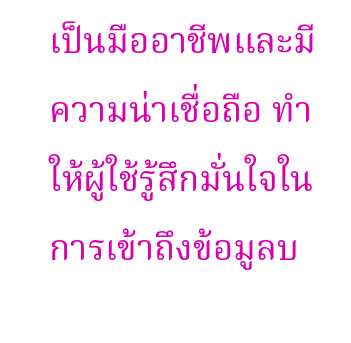เป็นมืออาชีพและมีความน่าเชื่อถือ ทำให้ผู้ใช้รู้สึกมั่นใจในการเข้าถึงข้อมูลบ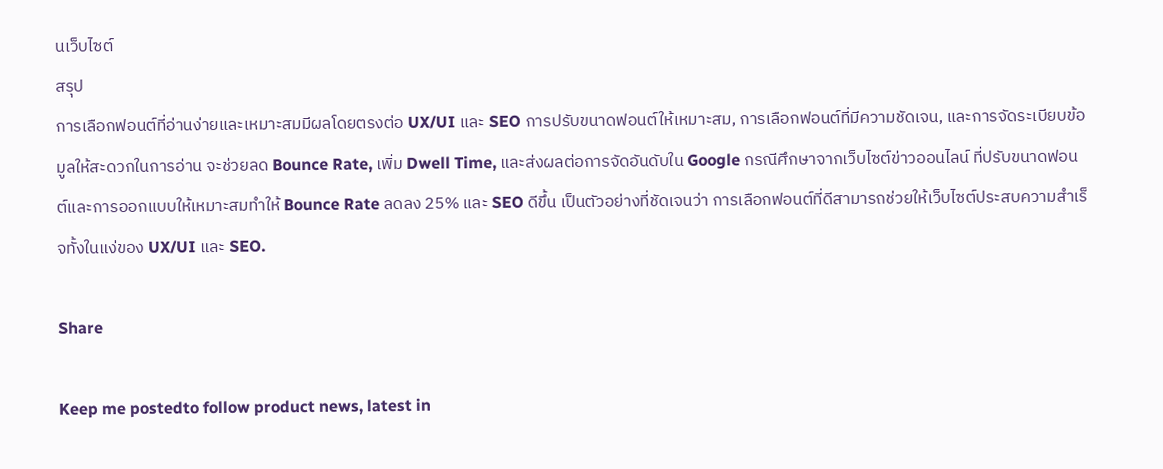นเว็บไซต์
สรุป
การเลือกฟอนต์ที่อ่านง่ายและเหมาะสมมีผลโดยตรงต่อ UX/UI และ SEO การปรับขนาดฟอนต์ให้เหมาะสม, การเลือกฟอนต์ที่มีความชัดเจน, และการจัดระเบียบข้อมูลให้สะดวกในการอ่าน จะช่วยลด Bounce Rate, เพิ่ม Dwell Time, และส่งผลต่อการจัดอันดับใน Google กรณีศึกษาจากเว็บไซต์ข่าวออนไลน์ ที่ปรับขนาดฟอนต์และการออกแบบให้เหมาะสมทำให้ Bounce Rate ลดลง 25% และ SEO ดีขึ้น เป็นตัวอย่างที่ชัดเจนว่า การเลือกฟอนต์ที่ดีสามารถช่วยให้เว็บไซต์ประสบความสำเร็จทั้งในแง่ของ UX/UI และ SEO.

Share

Keep me postedto follow product news, latest in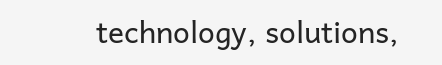technology, solutions,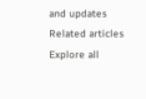and updates
Related articles
Explore all